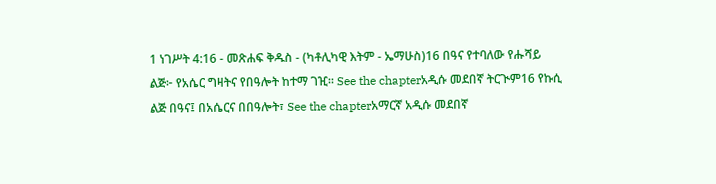1 ነገሥት 4:16 - መጽሐፍ ቅዱስ - (ካቶሊካዊ እትም - ኤማሁስ)16 በዓና የተባለው የሑሻይ ልጅ፦ የአሴር ግዛትና የበዓሎት ከተማ ገዢ። See the chapterአዲሱ መደበኛ ትርጒም16 የኩሲ ልጅ በዓና፤ በአሴርና በበዓሎት፣ See the chapterአማርኛ አዲሱ መደበኛ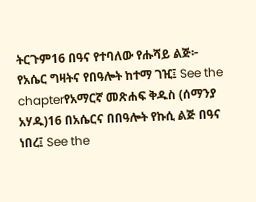ትርጉም16 በዓና የተባለው የሑሻይ ልጅ፦ የአሴር ግዛትና የበዓሎት ከተማ ገዢ፤ See the chapterየአማርኛ መጽሐፍ ቅዱስ (ሰማንያ አሃዱ)16 በአሴርና በበዓሎት የኩሲ ልጅ በዓና ነበረ፤ See the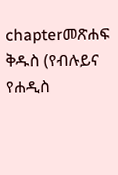chapterመጽሐፍ ቅዱስ (የብሉይና የሐዲስ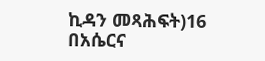ኪዳን መጻሕፍት)16 በአሴርና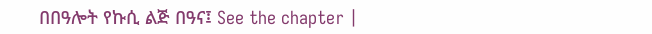በበዓሎት የኩሲ ልጅ በዓና፤ See the chapter |